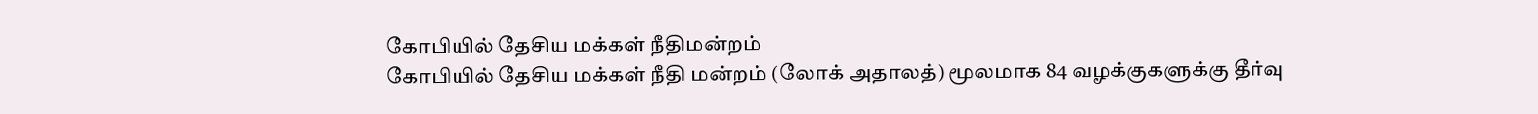கோபியில் தேசிய மக்கள் நீதிமன்றம்
கோபியில் தேசிய மக்கள் நீதி மன்றம் (லோக் அதாலத்) மூலமாக 84 வழக்குகளுக்கு தீர்வு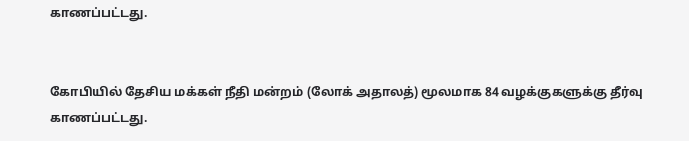காணப்பட்டது.


கோபியில் தேசிய மக்கள் நீதி மன்றம் (லோக் அதாலத்) மூலமாக 84 வழக்குகளுக்கு தீர்வு காணப்பட்டது.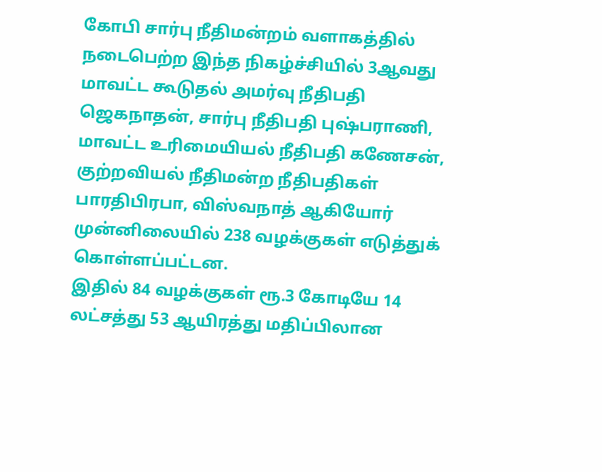கோபி சார்பு நீதிமன்றம் வளாகத்தில் நடைபெற்ற இந்த நிகழ்ச்சியில் 3ஆவது மாவட்ட கூடுதல் அமர்வு நீதிபதி ஜெகநாதன், சார்பு நீதிபதி புஷ்பராணி, மாவட்ட உரிமையியல் நீதிபதி கணேசன், குற்றவியல் நீதிமன்ற நீதிபதிகள் பாரதிபிரபா, விஸ்வநாத் ஆகியோர் முன்னிலையில் 238 வழக்குகள் எடுத்துக் கொள்ளப்பட்டன.
இதில் 84 வழக்குகள் ரூ.3 கோடியே 14 லட்சத்து 53 ஆயிரத்து மதிப்பிலான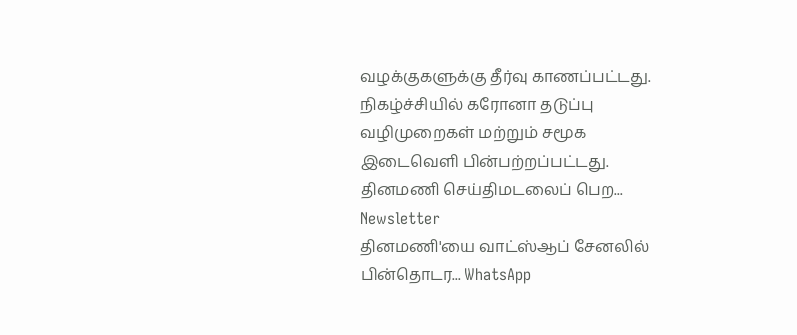வழக்குகளுக்கு தீர்வு காணப்பட்டது. நிகழ்ச்சியில் கரோனா தடுப்பு வழிமுறைகள் மற்றும் சமூக இடைவெளி பின்பற்றப்பட்டது.
தினமணி செய்திமடலைப் பெற... Newsletter
தினமணி'யை வாட்ஸ்ஆப் சேனலில் பின்தொடர... WhatsApp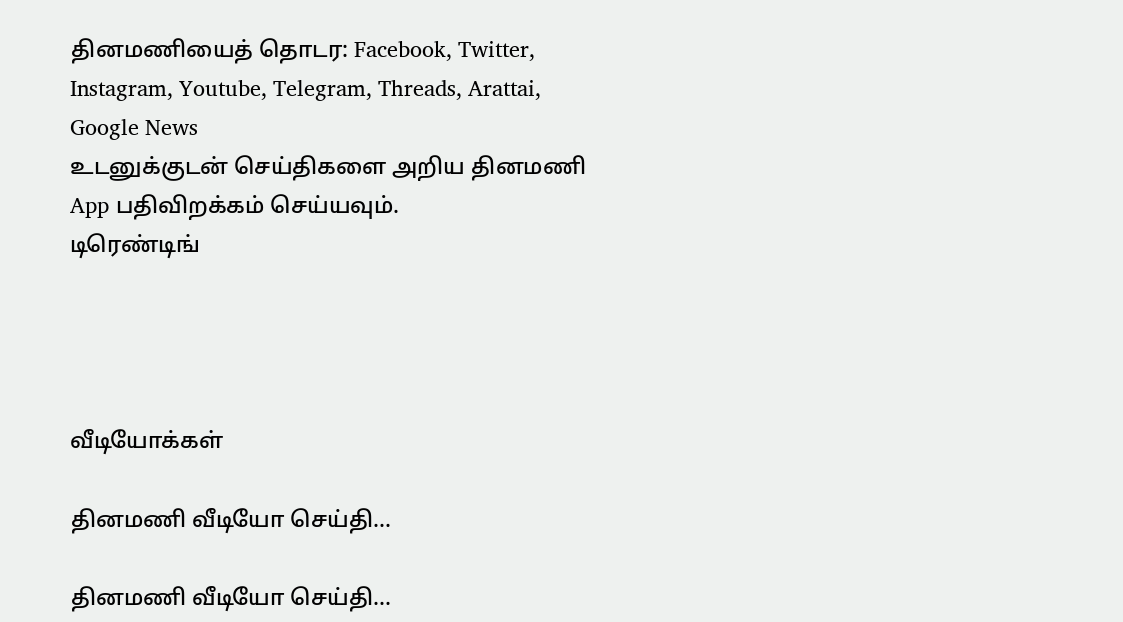தினமணியைத் தொடர: Facebook, Twitter, Instagram, Youtube, Telegram, Threads, Arattai, Google News
உடனுக்குடன் செய்திகளை அறிய தினமணி App பதிவிறக்கம் செய்யவும்.
டிரெண்டிங்




வீடியோக்கள்

தினமணி வீடியோ செய்தி...

தினமணி வீடியோ செய்தி...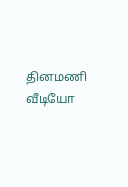தினமணி வீடியோ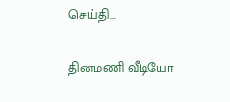செய்தி...

தினமணி வீடியோ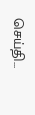செய்தி...